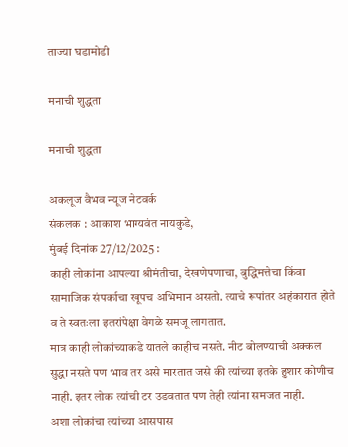ताज्या घडामोडी

मनाची शुद्धता

मनाची शुद्धता

अकलूज वैभव न्यूज नेटवर्क
संकलक : आकाश भाग्यवंत नायकुडे,
मुंबई दिनांक 27/12/2025 :
काही लोकांना आपल्या श्रीमंतीचा, देखणेपणाचा, बुद्धिमत्तेचा किंवा सामाजिक संपर्काचा खूपच अभिमान असतो. त्याचे रूपांतर अहंकारात होते व ते स्वतःला इतरांपेक्षा वेगळे समजू लागतात.
मात्र काही लोकांच्याकडे यातले काहीच नसते. नीट बोलण्याची अक्कल सुद्धा नसते पण भाव तर असे मारतात जसे की त्यांच्या इतके हुशार कोणीच नाही. इतर लोक त्यांची टर उडवतात पण तेही त्यांना समजत नाही.
अशा लोकांचा त्यांच्या आसपास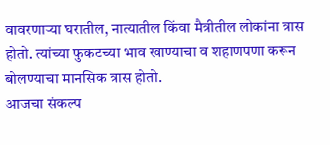वावरणाऱ्या घरातील, नात्यातील किंवा मैत्रीतील लोकांना त्रास होतो. त्यांच्या फुकटच्या भाव खाण्याचा व शहाणपणा करून बोलण्याचा मानसिक त्रास होतो.
आजचा संकल्प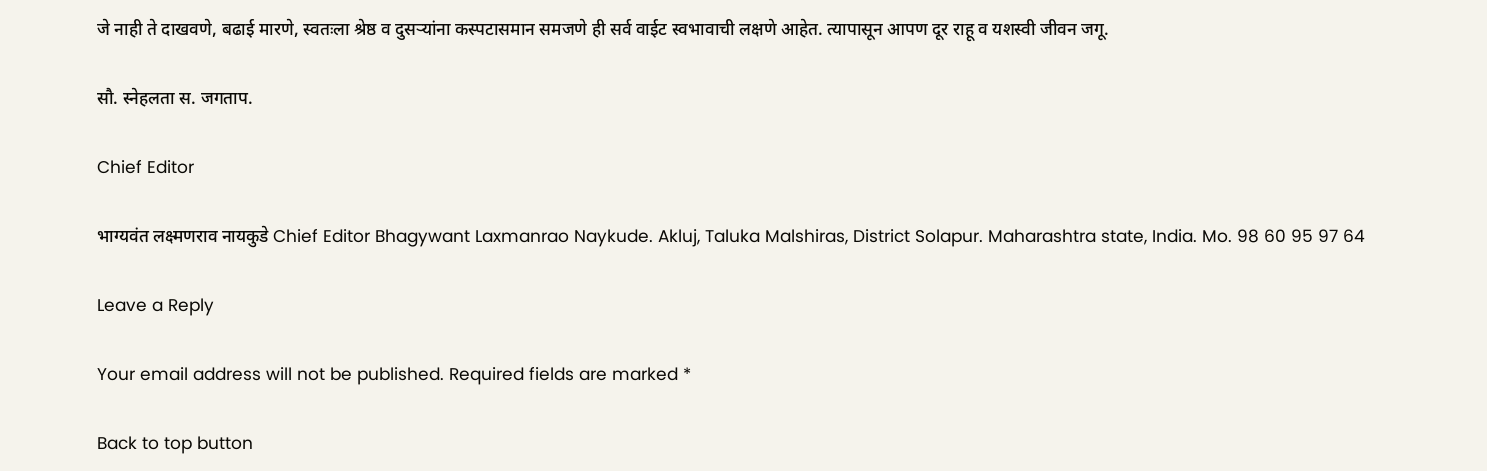जे नाही ते दाखवणे, बढाई मारणे, स्वतःला श्रेष्ठ व दुसऱ्यांना कस्पटासमान समजणे ही सर्व वाईट स्वभावाची लक्षणे आहेत. त्यापासून आपण दूर राहू व यशस्वी जीवन जगू.

सौ. स्नेहलता स. जगताप.

Chief Editor

भाग्यवंत लक्ष्मणराव नायकुडे Chief Editor Bhagywant Laxmanrao Naykude. Akluj, Taluka Malshiras, District Solapur. Maharashtra state, India. Mo. 98 60 95 97 64

Leave a Reply

Your email address will not be published. Required fields are marked *

Back to top button